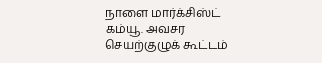நாளை மார்க்சிஸ்ட் கம்யூ. அவசர செயற்குழுக் கூட்டம்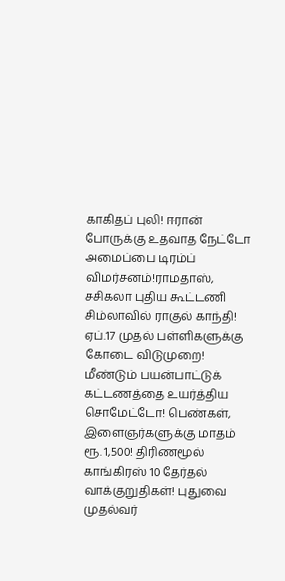காகிதப் புலி! ஈரான் போருக்கு உதவாத நேட்டோ அமைப்பை டிரம்ப் விமர்சனம்!ராமதாஸ், சசிகலா புதிய கூட்டணி சிம்லாவில் ராகுல் காந்தி! ஏப்.17 முதல் பள்ளிகளுக்கு கோடை விடுமுறை! மீண்டும் பயன்பாட்டுக் கட்டணத்தை உயர்த்திய சொமேட்டோ! பெண்கள், இளைஞர்களுக்கு மாதம் ரூ. 1,500! திரிணமூல் காங்கிரஸ் 10 தேர்தல் வாக்குறுதிகள்! புதுவை முதல்வர்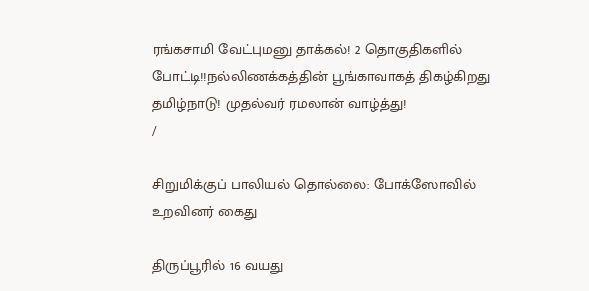ரங்கசாமி வேட்புமனு தாக்கல்! 2 தொகுதிகளில் போட்டி!!நல்லிணக்கத்தின் பூங்காவாகத் திகழ்கிறது தமிழ்நாடு! முதல்வர் ரமலான் வாழ்த்து!
/

சிறுமிக்குப் பாலியல் தொல்லை: போக்ஸோவில் உறவினர் கைது

திருப்பூரில் 16 வயது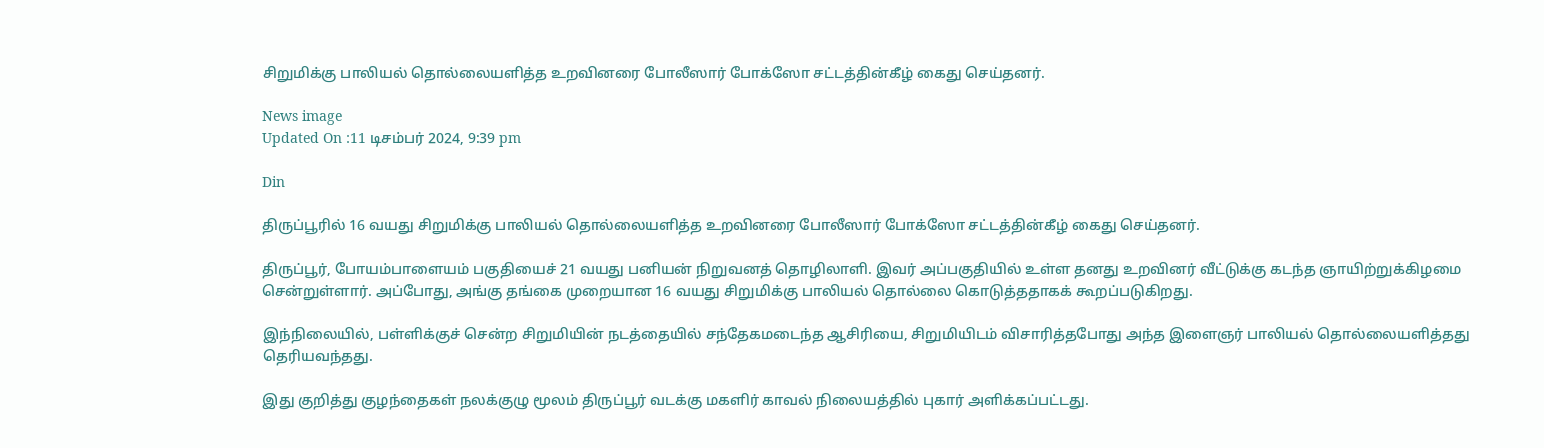சிறுமிக்கு பாலியல் தொல்லையளித்த உறவினரை போலீஸார் போக்ஸோ சட்டத்தின்கீழ் கைது செய்தனர்.

News image
Updated On :11 டிசம்பர் 2024, 9:39 pm

Din

திருப்பூரில் 16 வயது சிறுமிக்கு பாலியல் தொல்லையளித்த உறவினரை போலீஸார் போக்ஸோ சட்டத்தின்கீழ் கைது செய்தனர்.

திருப்பூர், போயம்பாளையம் பகுதியைச் 21 வயது பனியன் நிறுவனத் தொழிலாளி. இவர் அப்பகுதியில் உள்ள தனது உறவினர் வீட்டுக்கு கடந்த ஞாயிற்றுக்கிழமை சென்றுள்ளார். அப்போது, அங்கு தங்கை முறையான 16 வயது சிறுமிக்கு பாலியல் தொல்லை கொடுத்ததாகக் கூறப்படுகிறது.

இந்நிலையில், பள்ளிக்குச் சென்ற சிறுமியின் நடத்தையில் சந்தேகமடைந்த ஆசிரியை, சிறுமியிடம் விசாரித்தபோது அந்த இளைஞர் பாலியல் தொல்லையளித்தது தெரியவந்தது.

இது குறித்து குழந்தைகள் நலக்குழு மூலம் திருப்பூர் வடக்கு மகளிர் காவல் நிலையத்தில் புகார் அளிக்கப்பட்டது.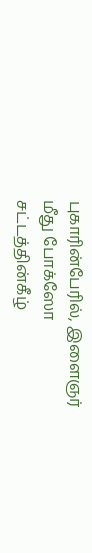புகாரின்பேரில், இளைஞர் மீது போக்ஸோ சட்டத்தின்கீழ்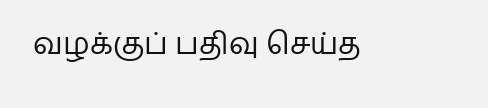வழக்குப் பதிவு செய்த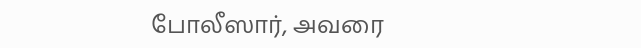போலீஸார், அவரை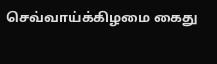செவ்வாய்க்கிழமை கைது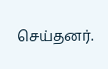செய்தனர்.